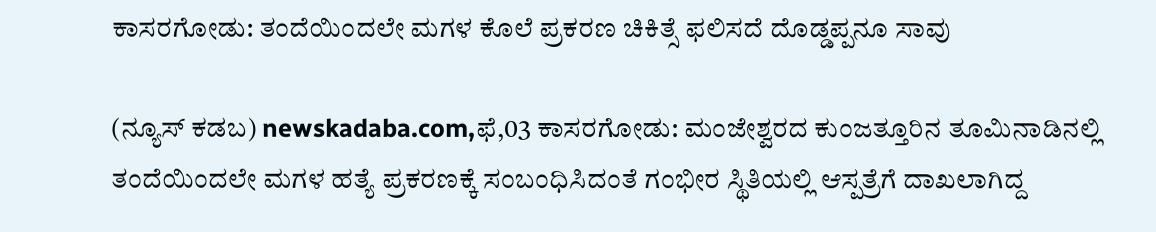ಕಾಸರಗೋಡು: ತಂದೆಯಿಂದಲೇ ಮಗಳ ಕೊಲೆ ಪ್ರಕರಣ ಚಿಕಿತ್ಸೆ ಫಲಿಸದೆ ದೊಡ್ಡಪ್ಪನೂ ಸಾವು

(ನ್ಯೂಸ್‌ ಕಡಬ) newskadaba.com,ಫೆ,03 ಕಾಸರಗೋಡು: ಮಂಜೇಶ್ವರದ ಕುಂಜತ್ತೂರಿನ ತೂಮಿನಾಡಿನಲ್ಲಿ ತಂದೆಯಿಂದಲೇ ಮಗಳ ಹತ್ಯೆ ಪ್ರಕರಣಕ್ಕೆ ಸಂಬಂಧಿಸಿದಂತೆ ಗಂಭೀರ ಸ್ಥಿತಿಯಲ್ಲಿ ಆಸ್ಪತ್ರೆಗೆ ದಾಖಲಾಗಿದ್ದ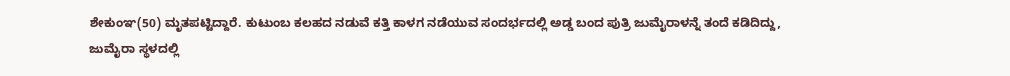ಶೇಕುಂಞ(50) ಮೃತಪಟ್ಟಿದ್ದಾರೆ. ಕುಟುಂಬ ಕಲಹದ ನಡುವೆ ಕತ್ತಿ ಕಾಳಗ ನಡೆಯುವ ಸಂದರ್ಭದಲ್ಲಿ ಅಡ್ಡ ಬಂದ ಪುತ್ರಿ ಜುಮೈರಾಳನ್ನೆ ತಂದೆ ಕಡಿದಿದ್ದು, ಜುಮೈರಾ ಸ್ಥಳದಲ್ಲಿ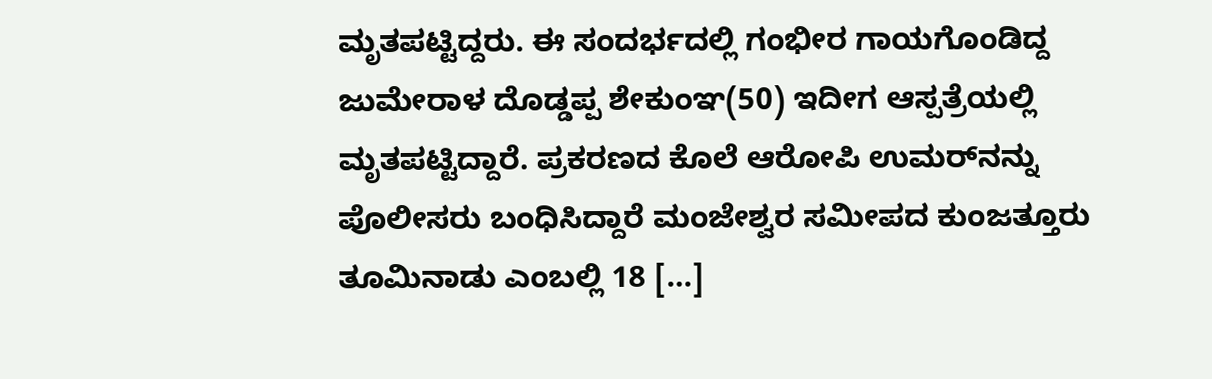ಮೃತಪಟ್ಟಿದ್ದರು. ಈ ಸಂದರ್ಭದಲ್ಲಿ ಗಂಭೀರ ಗಾಯಗೊಂಡಿದ್ದ ಜುಮೇರಾಳ ದೊಡ್ಡಪ್ಪ ಶೇಕುಂಞ(50) ಇದೀಗ ಆಸ್ಪತ್ರೆಯಲ್ಲಿ ಮೃತಪಟ್ಟಿದ್ದಾರೆ. ಪ್ರಕರಣದ ಕೊಲೆ ಆರೋಪಿ ಉಮರ್‌ನನ್ನು ಪೊಲೀಸರು ಬಂಧಿಸಿದ್ದಾರೆ ಮಂಜೇಶ್ವರ ಸಮೀಪದ ಕುಂಜತ್ತೂರು ತೂಮಿನಾಡು ಎಂಬಲ್ಲಿ 18 […]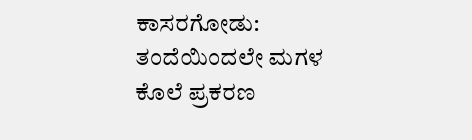ಕಾಸರಗೋಡು: ತಂದೆಯಿಂದಲೇ ಮಗಳ ಕೊಲೆ ಪ್ರಕರಣ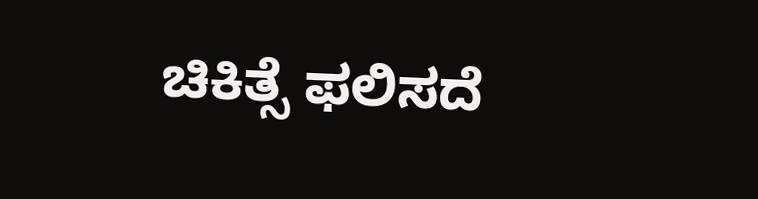ಚಿಕಿತ್ಸೆ ಫಲಿಸದೆ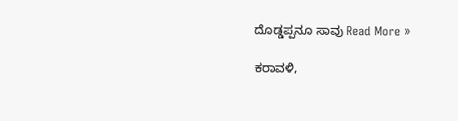ದೊಡ್ಡಪ್ಪನೂ ಸಾವು Read More »

ಕರಾವಳಿ,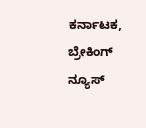ಕರ್ನಾಟಕ, ಬ್ರೇಕಿಂಗ್ ನ್ಯೂಸ್